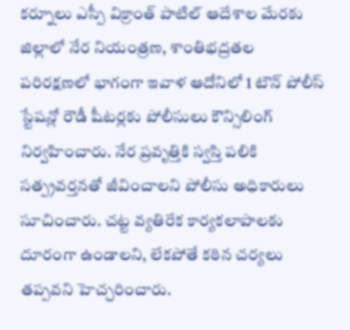కర్నూలు ఎస్పీ విక్రాంత్ పాటిల్ ఆదేశాల మేరకు జిల్లాలో నేర నియంత్రణ, శాంతిభద్రతల పరిరక్షణలో భాగంగా ఇవాళ ఆదోనిలో 1 టౌన్ పోలీస్ స్టేషన్లో రౌడీ షీటర్లకు పోలీసులు కౌన్సిలింగ్ నిర్వహించారు. నేర ప్రవృత్తికి స్వస్తి పలికి సత్ప్రవర్తనతో జీవించాలని పోలీసు అధికారులు సూచించారు. చట్ట వ్యతిరేక కార్యకలాపాలకు దూరంగా ఉండాలని, లేకపోతే కఠిన చర్యలు తప్పవని హెచ్చరించారు.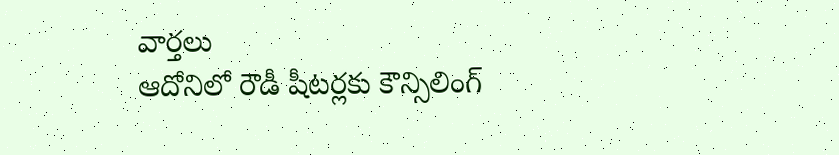వార్తలు
ఆదోనిలో రౌడీ షీటర్లకు కౌన్సిలింగ్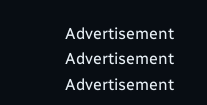Advertisement
Advertisement
Advertisement